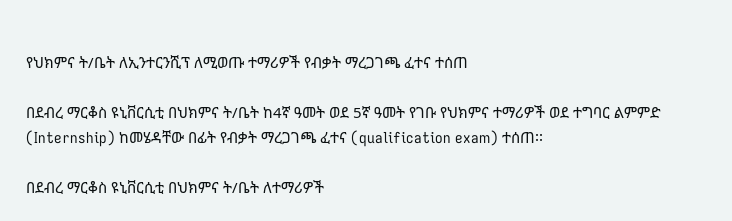የህክምና ት/ቤት ለኢንተርንሺፕ ለሚወጡ ተማሪዎች የብቃት ማረጋገጫ ፈተና ተሰጠ

በደብረ ማርቆስ ዩኒቨርሲቲ በህክምና ት/ቤት ከ4ኛ ዓመት ወደ 5ኛ ዓመት የገቡ የህክምና ተማሪዎች ወደ ተግባር ልምምድ (Internship) ከመሄዳቸው በፊት የብቃት ማረጋገጫ ፈተና (qualification exam) ተሰጠ፡፡

በደብረ ማርቆስ ዩኒቨርሲቲ በህክምና ት/ቤት ለተማሪዎች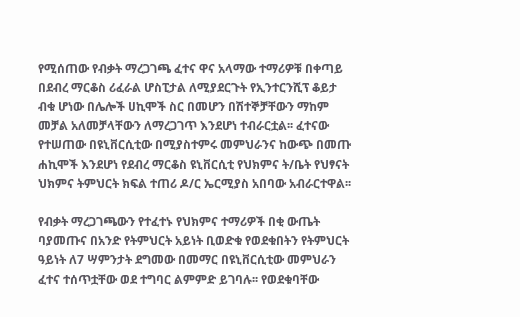የሚሰጠው የብቃት ማረጋገጫ ፈተና ዋና አላማው ተማሪዎቹ በቀጣይ በደብረ ማርቆስ ሪፈራል ሆስፒታል ለሚያደርጉት የኢንተርንሺፕ ቆይታ ብቁ ሆነው በሌሎች ሀኪሞች ስር በመሆን በሽተኞቻቸውን ማከም መቻል አለመቻላቸውን ለማረጋገጥ እንደሆነ ተብራርቷል፡፡ ፈተናው የተሠጠው በዩኒቨርሲቲው በሚያስተምሩ መምህራንና ከውጭ በመጡ ሐኪሞች እንደሆነ የደብረ ማርቆስ ዩኒቨርሲቲ የህክምና ት/ቤት የህፃናት ህክምና ትምህርት ክፍል ተጠሪ ዶ/ር ኤርሚያስ አበባው አብራርተዋል፡፡

የብቃት ማረጋገጫውን የተፈተኑ የህክምና ተማሪዎች በቂ ውጤት ባያመጡና በአንድ የትምህርት አይነት ቢወድቁ የወደቁበትን የትምህርት ዓይነት ለ7 ሣምንታት ደግመው በመማር በዩኒቨርሲቲው መምህራን ፈተና ተሰጥቷቸው ወደ ተግባር ልምምድ ይገባሉ፡፡ የወደቁባቸው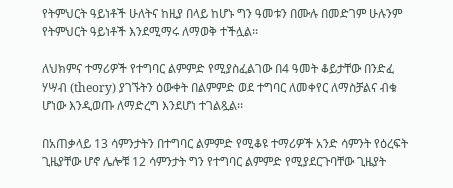የትምህርት ዓይነቶች ሁለትና ከዚያ በላይ ከሆኑ ግን ዓመቱን በሙሉ በመድገም ሁሉንም የትምህርት ዓይነቶች እንደሚማሩ ለማወቅ ተችሏል፡፡

ለህክምና ተማሪዎች የተግባር ልምምድ የሚያስፈልገው በ4 ዓመት ቆይታቸው በንድፈ ሃሣብ (theory) ያገኙትን ዕውቀት በልምምድ ወደ ተግባር ለመቀየር ለማስቻልና ብቁ ሆነው እንዲወጡ ለማድረግ እንደሆነ ተገልጿል፡፡

በአጠቃላይ 13 ሳምንታትን በተግባር ልምምድ የሚቆዩ ተማሪዎች አንድ ሳምንት የዕረፍት ጊዜያቸው ሆኖ ሌሎቹ 12 ሳምንታት ግን የተግባር ልምምድ የሚያደርጉባቸው ጊዜያት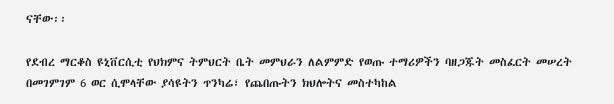ናቸው፡፡

የደብረ ማርቆስ ዩኒቨርሲቲ የህክምና ትምህርት ቤት መምህራን ለልምምድ የወጡ ተማሪዎችን ባዘጋጁት መስፈርት መሠረት በመገምገም 6 ወር ሲሞላቸው ያሳዩትን ጥንካሬ፣ የጨበጡትን ክህሎትና መስተካከል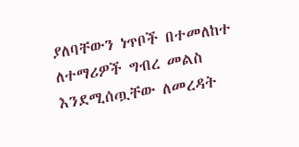ያለባቸውን ነጥቦች በተመለከተ ለተማሪዎች ግብረ መልስ እንደሚሰጧቸው ለመረዳት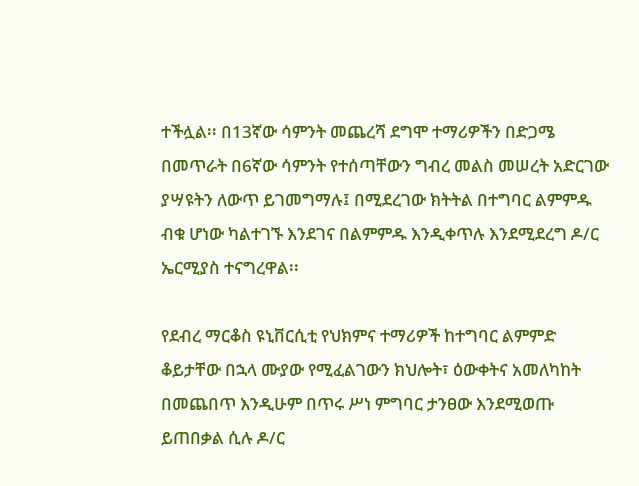ተችሏል፡፡ በ13ኛው ሳምንት መጨረሻ ደግሞ ተማሪዎችን በድጋሜ በመጥራት በ6ኛው ሳምንት የተሰጣቸውን ግብረ መልስ መሠረት አድርገው ያሣዩትን ለውጥ ይገመግማሉ፤ በሚደረገው ክትትል በተግባር ልምምዱ ብቁ ሆነው ካልተገኙ እንደገና በልምምዱ እንዲቀጥሉ እንደሚደረግ ዶ/ር ኤርሚያስ ተናግረዋል፡፡

የደብረ ማርቆስ ዩኒቨርሲቲ የህክምና ተማሪዎች ከተግባር ልምምድ ቆይታቸው በኋላ ሙያው የሚፈልገውን ክህሎት፣ ዕውቀትና አመለካከት በመጨበጥ እንዲሁም በጥሩ ሥነ ምግባር ታንፀው እንደሚወጡ ይጠበቃል ሲሉ ዶ/ር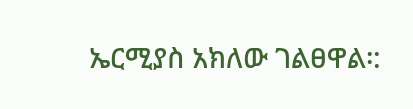ኤርሚያስ አክለው ገልፀዋል፡: